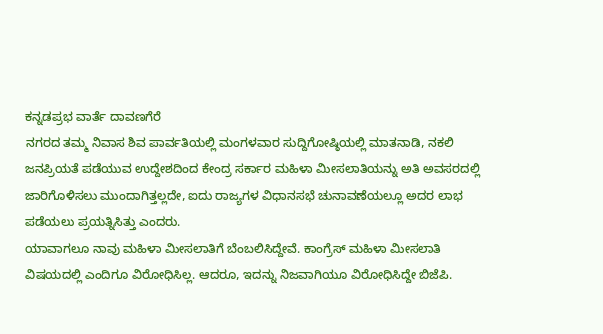ಕನ್ನಡಪ್ರಭ ವಾರ್ತೆ ದಾವಣಗೆರೆ
ನಗರದ ತಮ್ಮ ನಿವಾಸ ಶಿವ ಪಾರ್ವತಿಯಲ್ಲಿ ಮಂಗಳವಾರ ಸುದ್ದಿಗೋಷ್ಠಿಯಲ್ಲಿ ಮಾತನಾಡಿ, ನಕಲಿ ಜನಪ್ರಿಯತೆ ಪಡೆಯುವ ಉದ್ದೇಶದಿಂದ ಕೇಂದ್ರ ಸರ್ಕಾರ ಮಹಿಳಾ ಮೀಸಲಾತಿಯನ್ನು ಅತಿ ಅವಸರದಲ್ಲಿ ಜಾರಿಗೊಳಿಸಲು ಮುಂದಾಗಿತ್ತಲ್ಲದೇ, ಐದು ರಾಜ್ಯಗಳ ವಿಧಾನಸಭೆ ಚುನಾವಣೆಯಲ್ಲೂ ಅದರ ಲಾಭ ಪಡೆಯಲು ಪ್ರಯತ್ನಿಸಿತ್ತು ಎಂದರು.
ಯಾವಾಗಲೂ ನಾವು ಮಹಿಳಾ ಮೀಸಲಾತಿಗೆ ಬೆಂಬಲಿಸಿದ್ದೇವೆ. ಕಾಂಗ್ರೆಸ್ ಮಹಿಳಾ ಮೀಸಲಾತಿ ವಿಷಯದಲ್ಲಿ ಎಂದಿಗೂ ವಿರೋಧಿಸಿಲ್ಲ. ಆದರೂ, ಇದನ್ನು ನಿಜವಾಗಿಯೂ ವಿರೋಧಿಸಿದ್ದೇ ಬಿಜೆಪಿ.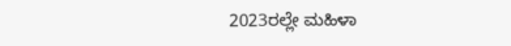2023ರಲ್ಲೇ ಮಹಿಳಾ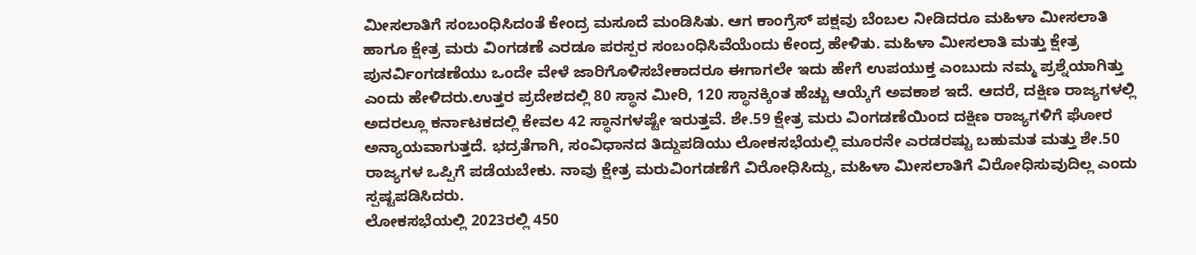ಮೀಸಲಾತಿಗೆ ಸಂಬಂಧಿಸಿದಂತೆ ಕೇಂದ್ರ ಮಸೂದೆ ಮಂಡಿಸಿತು. ಆಗ ಕಾಂಗ್ರೆಸ್ ಪಕ್ಷವು ಬೆಂಬಲ ನೀಡಿದರೂ ಮಹಿಳಾ ಮೀಸಲಾತಿ ಹಾಗೂ ಕ್ಷೇತ್ರ ಮರು ವಿಂಗಡಣೆ ಎರಡೂ ಪರಸ್ಪರ ಸಂಬಂಧಿಸಿವೆಯೆಂದು ಕೇಂದ್ರ ಹೇಳಿತು. ಮಹಿಳಾ ಮೀಸಲಾತಿ ಮತ್ತು ಕ್ಷೇತ್ರ ಪುನರ್ವಿಂಗಡಣೆಯು ಒಂದೇ ವೇಳೆ ಜಾರಿಗೊಳಿಸಬೇಕಾದರೂ ಈಗಾಗಲೇ ಇದು ಹೇಗೆ ಉಪಯುಕ್ತ ಎಂಬುದು ನಮ್ಮ ಪ್ರಶ್ನೆಯಾಗಿತ್ತು ಎಂದು ಹೇಳಿದರು.ಉತ್ತರ ಪ್ರದೇಶದಲ್ಲಿ 80 ಸ್ಥಾನ ಮೀರಿ, 120 ಸ್ಥಾನಕ್ಕಿಂತ ಹೆಚ್ಚು ಆಯ್ಕೆಗೆ ಅವಕಾಶ ಇದೆ. ಆದರೆ, ದಕ್ಷಿಣ ರಾಜ್ಯಗಳಲ್ಲಿ ಅದರಲ್ಲೂ ಕರ್ನಾಟಕದಲ್ಲಿ ಕೇವಲ 42 ಸ್ಥಾನಗಳಷ್ಟೇ ಇರುತ್ತವೆ. ಶೇ.59 ಕ್ಷೇತ್ರ ಮರು ವಿಂಗಡಣೆಯಿಂದ ದಕ್ಷಿಣ ರಾಜ್ಯಗಳಿಗೆ ಘೋರ ಅನ್ಯಾಯವಾಗುತ್ತದೆ. ಭದ್ರತೆಗಾಗಿ, ಸಂವಿಧಾನದ ತಿದ್ದುಪಡಿಯು ಲೋಕಸಭೆಯಲ್ಲಿ ಮೂರನೇ ಎರಡರಷ್ಟು ಬಹುಮತ ಮತ್ತು ಶೇ.50 ರಾಜ್ಯಗಳ ಒಪ್ಪಿಗೆ ಪಡೆಯಬೇಕು. ನಾವು ಕ್ಷೇತ್ರ ಮರುವಿಂಗಡಣೆಗೆ ವಿರೋಧಿಸಿದ್ದು, ಮಹಿಳಾ ಮೀಸಲಾತಿಗೆ ವಿರೋಧಿಸುವುದಿಲ್ಲ ಎಂದು ಸ್ಪಷ್ಟಪಡಿಸಿದರು.
ಲೋಕಸಭೆಯಲ್ಲಿ 2023ರಲ್ಲಿ 450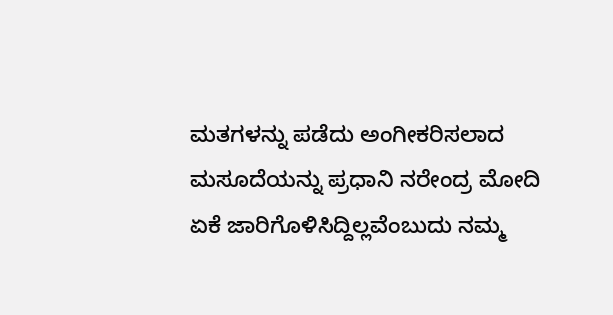ಮತಗಳನ್ನು ಪಡೆದು ಅಂಗೀಕರಿಸಲಾದ ಮಸೂದೆಯನ್ನು ಪ್ರಧಾನಿ ನರೇಂದ್ರ ಮೋದಿ ಏಕೆ ಜಾರಿಗೊಳಿಸಿದ್ದಿಲ್ಲವೆಂಬುದು ನಮ್ಮ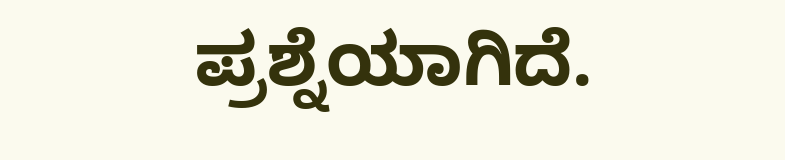ಪ್ರಶ್ನೆಯಾಗಿದೆ.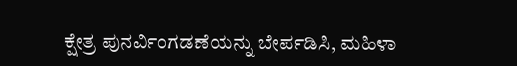ಕ್ಷೇತ್ರ ಪುನರ್ವಿಂಗಡಣೆಯನ್ನು ಬೇರ್ಪಡಿಸಿ, ಮಹಿಳಾ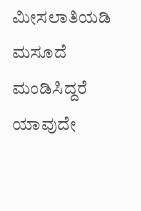ಮೀಸಲಾತಿಯಡಿ ಮಸೂದೆ ಮಂಡಿಸಿದ್ದರೆ ಯಾವುದೇ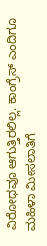ವಿರೋಧವೂ ಆಗುತ್ತಿರಲಿಲ್ಲ. ಕಾಂಗ್ರೆಸ್ ಎಂದಿಗೂ ಮಹಿಳಾ ಮೀಸಲಾತಿಗೆ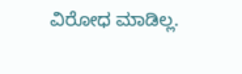ವಿರೋಧ ಮಾಡಿಲ್ಲ.